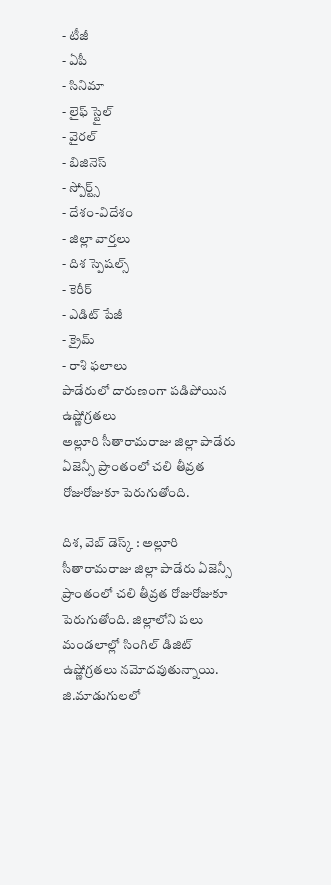- టీజీ
- ఏపీ
- సినిమా
- లైఫ్ స్టైల్
- వైరల్
- బిజినెస్
- స్పోర్ట్స్
- దేశం-విదేశం
- జిల్లా వార్తలు
- దిశ స్పెషల్స్
- కెరీర్
- ఎడిట్ పేజీ
- క్రైమ్
- రాశి ఫలాలు
పాడేరులో దారుణంగా పడిపోయిన ఉష్ణోగ్రతలు
అల్లూరి సీతారామరాజు జిల్లా పాడేరు ఏజెన్సీ ప్రాంతంలో చలి తీవ్రత రోజురోజుకూ పెరుగుతోంది.

దిశ, వెబ్ డెస్క్ : అల్లూరి సీతారామరాజు జిల్లా పాడేరు ఏజెన్సీ ప్రాంతంలో చలి తీవ్రత రోజురోజుకూ పెరుగుతోంది. జిల్లాలోని పలు మండలాల్లో సింగిల్ డిజిట్ ఉష్ణోగ్రతలు నమోదవుతున్నాయి. జి.మాడుగులలో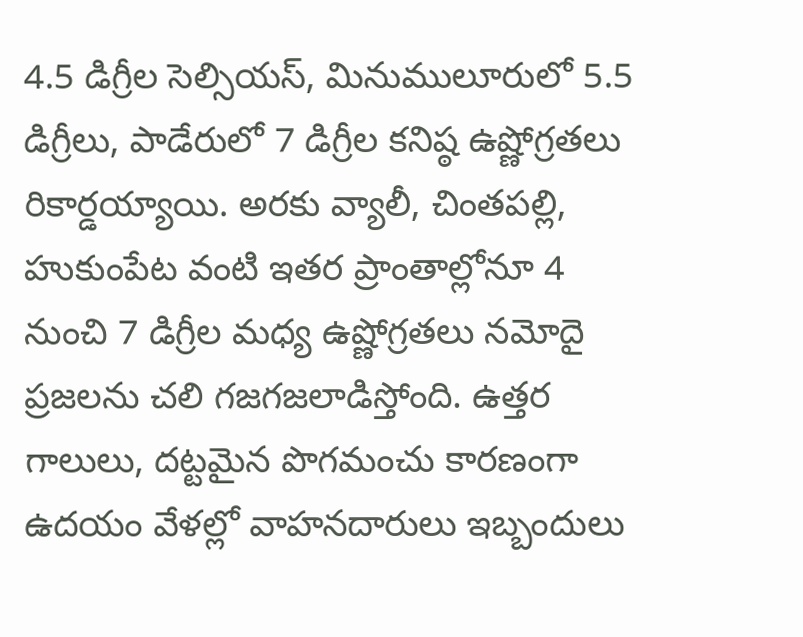4.5 డిగ్రీల సెల్సియస్, మినుములూరులో 5.5 డిగ్రీలు, పాడేరులో 7 డిగ్రీల కనిష్ఠ ఉష్ణోగ్రతలు రికార్డయ్యాయి. అరకు వ్యాలీ, చింతపల్లి, హుకుంపేట వంటి ఇతర ప్రాంతాల్లోనూ 4 నుంచి 7 డిగ్రీల మధ్య ఉష్ణోగ్రతలు నమోదై ప్రజలను చలి గజగజలాడిస్తోంది. ఉత్తర గాలులు, దట్టమైన పొగమంచు కారణంగా ఉదయం వేళల్లో వాహనదారులు ఇబ్బందులు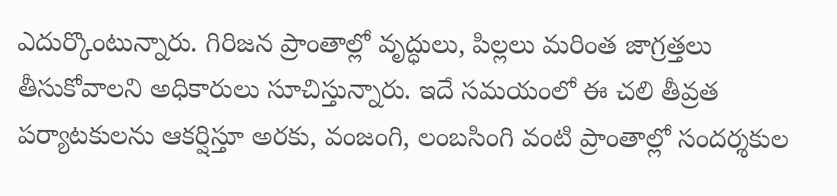ఎదుర్కొంటున్నారు. గిరిజన ప్రాంతాల్లో వృద్ధులు, పిల్లలు మరింత జాగ్రత్తలు తీసుకోవాలని అధికారులు సూచిస్తున్నారు. ఇదే సమయంలో ఈ చలి తీవ్రత పర్యాటకులను ఆకర్షిస్తూ అరకు, వంజంగి, లంబసింగి వంటి ప్రాంతాల్లో సందర్శకుల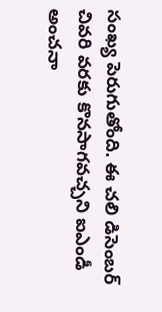సంఖ్య పెరుగుతోంది. ఈ చలి డిసెంబర్ చివరి వరకు కొనసాగవచ్చని ఐఎండీ అంచనా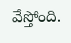వేస్తోంది.